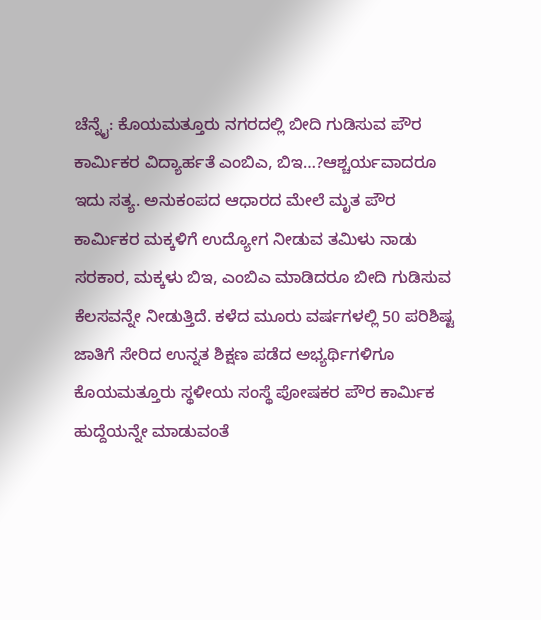ಚೆನ್ನೈ: ಕೊಯಮತ್ತೂರು ನಗರದಲ್ಲಿ ಬೀದಿ ಗುಡಿಸುವ ಪೌರ ಕಾರ್ಮಿಕರ ವಿದ್ಯಾರ್ಹತೆ ಎಂಬಿಎ, ಬಿಇ…?ಆಶ್ಚರ್ಯವಾದರೂ ಇದು ಸತ್ಯ. ಅನುಕಂಪದ ಆಧಾರದ ಮೇಲೆ ಮೃತ ಪೌರ ಕಾರ್ಮಿಕರ ಮಕ್ಕಳಿಗೆ ಉದ್ಯೋಗ ನೀಡುವ ತಮಿಳು ನಾಡು ಸರಕಾರ, ಮಕ್ಕಳು ಬಿಇ, ಎಂಬಿಎ ಮಾಡಿದರೂ ಬೀದಿ ಗುಡಿಸುವ ಕೆಲಸವನ್ನೇ ನೀಡುತ್ತಿದೆ. ಕಳೆದ ಮೂರು ವರ್ಷಗಳಲ್ಲಿ 50 ಪರಿಶಿಷ್ಟ ಜಾತಿಗೆ ಸೇರಿದ ಉನ್ನತ ಶಿಕ್ಷಣ ಪಡೆದ ಅಭ್ಯರ್ಥಿಗಳಿಗೂ ಕೊಯಮತ್ತೂರು ಸ್ಥಳೀಯ ಸಂಸ್ಥೆ ಪೋಷಕರ ಪೌರ ಕಾರ್ಮಿಕ ಹುದ್ದೆಯನ್ನೇ ಮಾಡುವಂತೆ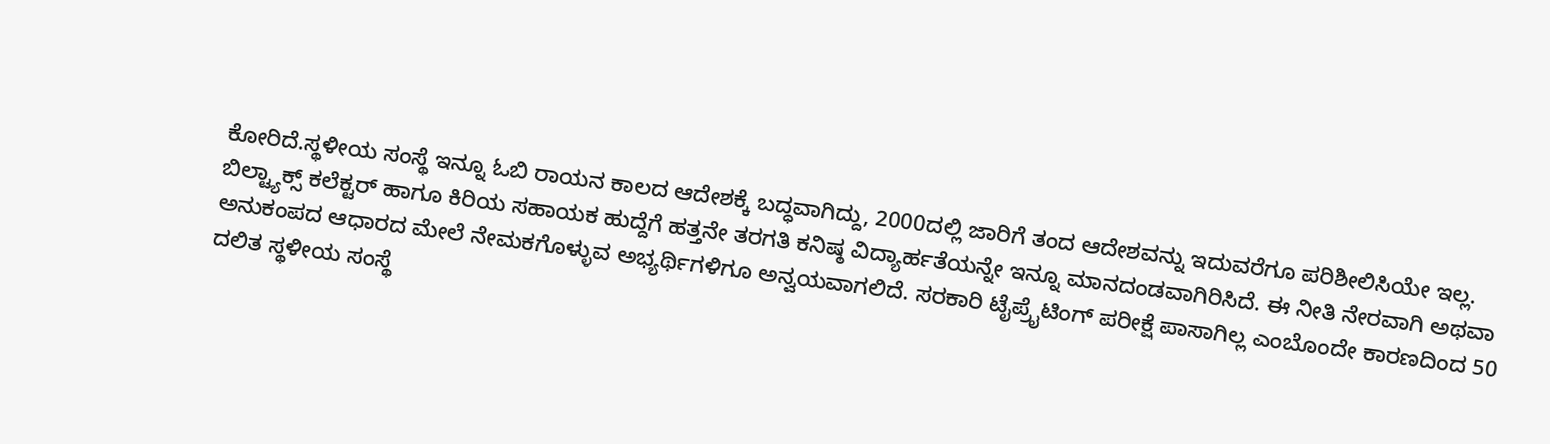ಕೋರಿದೆ.ಸ್ಥಳೀಯ ಸಂಸ್ಥೆ ಇನ್ನೂ ಓಬಿ ರಾಯನ ಕಾಲದ ಆದೇಶಕ್ಕೆ ಬದ್ಧವಾಗಿದ್ದು, 2000ದಲ್ಲಿ ಜಾರಿಗೆ ತಂದ ಆದೇಶವನ್ನು ಇದುವರೆಗೂ ಪರಿಶೀಲಿಸಿಯೇ ಇಲ್ಲ. ಬಿಲ್ಟ್ಯಾಕ್ಸ್ ಕಲೆಕ್ಟರ್ ಹಾಗೂ ಕಿರಿಯ ಸಹಾಯಕ ಹುದ್ದೆಗೆ ಹತ್ತನೇ ತರಗತಿ ಕನಿಷ್ಠ ವಿದ್ಯಾರ್ಹತೆಯನ್ನೇ ಇನ್ನೂ ಮಾನದಂಡವಾಗಿರಿಸಿದೆ. ಈ ನೀತಿ ನೇರವಾಗಿ ಅಥವಾ ಅನುಕಂಪದ ಆಧಾರದ ಮೇಲೆ ನೇಮಕಗೊಳ್ಳುವ ಅಭ್ಯರ್ಥಿಗಳಿಗೂ ಅನ್ವಯವಾಗಲಿದೆ. ಸರಕಾರಿ ಟೈಪ್ರೈಟಿಂಗ್ ಪರೀಕ್ಷೆ ಪಾಸಾಗಿಲ್ಲ ಎಂಬೊಂದೇ ಕಾರಣದಿಂದ 50 ದಲಿತ ಸ್ಥಳೀಯ ಸಂಸ್ಥೆ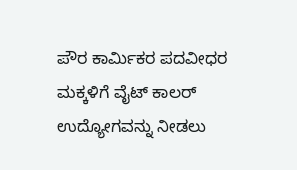ಪೌರ ಕಾರ್ಮಿಕರ ಪದವೀಧರ ಮಕ್ಕಳಿಗೆ ವೈಟ್ ಕಾಲರ್ ಉದ್ಯೋಗವನ್ನು ನೀಡಲು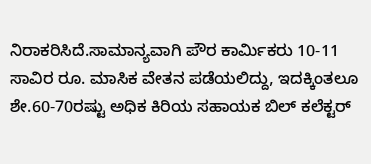ನಿರಾಕರಿಸಿದೆ.ಸಾಮಾನ್ಯವಾಗಿ ಪೌರ ಕಾರ್ಮಿಕರು 10-11 ಸಾವಿರ ರೂ. ಮಾಸಿಕ ವೇತನ ಪಡೆಯಲಿದ್ದು, ಇದಕ್ಕಿಂತಲೂ ಶೇ.60-70ರಷ್ಟು ಅಧಿಕ ಕಿರಿಯ ಸಹಾಯಕ ಬಿಲ್ ಕಲೆಕ್ಟರ್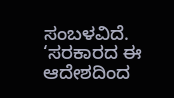ಸಂಬಳವಿದೆ. ‘ಸರಕಾರದ ಈ ಆದೇಶದಿಂದ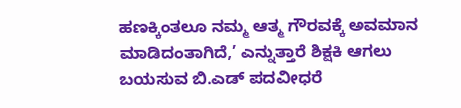ಹಣಕ್ಕಿಂತಲೂ ನಮ್ಮ ಆತ್ಮ ಗೌರವಕ್ಕೆ ಅವಮಾನ ಮಾಡಿದಂತಾಗಿದೆ,’ ಎನ್ನುತ್ತಾರೆ ಶಿಕ್ಷಕಿ ಆಗಲು ಬಯಸುವ ಬಿ.ಎಡ್ ಪದವೀಧರೆ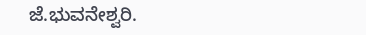ಜೆ.ಭುವನೇಶ್ವರಿ.